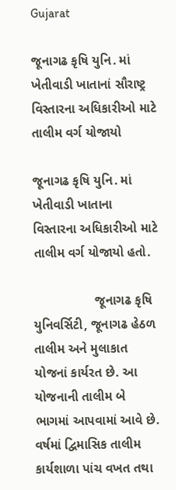Gujarat

જૂનાગઢ કૃષિ યુનિ. માં ખેતીવાડી ખાતાનાં સૌરાષ્ટ્ર વિસ્તારના અધિકારીઓ માટે તાલીમ વર્ગ યોજાયો

જૂનાગઢ કૃષિ યુનિ. માં ખેતીવાડી ખાતાના વિસ્તારના અધિકારીઓ માટે તાલીમ વર્ગ યોજાયો હતો.

                 જૂનાગઢ કૃષિ યુનિવર્સિટી, જૂનાગઢ હેઠળ તાલીમ અને મુલાકાત યોજનાં કાર્યરત છે. આ યોજનાની તાલીમ બે ભાગમાં આપવામાં આવે છે. વર્ષમાં દ્વિમાસિક તાલીમ કાર્યશાળા પાંચ વખત તથા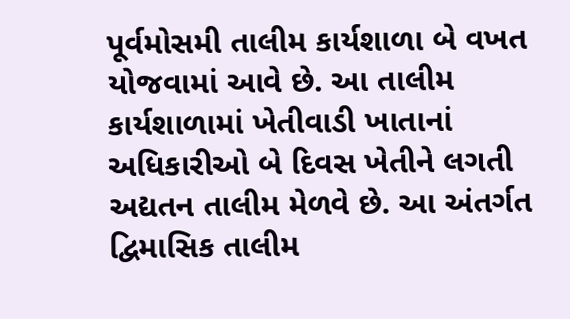પૂર્વમોસમી તાલીમ કાર્યશાળા બે વખત યોજવામાં આવે છે. આ તાલીમ કાર્યશાળામાં ખેતીવાડી ખાતાનાં અધિકારીઓ બે દિવસ ખેતીને લગતી અદ્યતન તાલીમ મેળવે છે. આ અંતર્ગત દ્વિમાસિક તાલીમ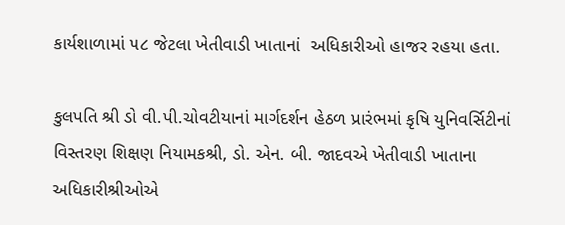કાર્યશાળામાં ૫૮ જેટલા ખેતીવાડી ખાતાનાં  અધિકારીઓ હાજર રહયા હતા.

કુલપતિ શ્રી ડો વી.પી.ચોવટીયાનાં માર્ગદર્શન હેઠળ પ્રારંભમાં કૃષિ યુનિવર્સિટીનાં  વિસ્તરણ શિક્ષણ નિયામકશ્રી, ડો. એન. બી. જાદવએ ખેતીવાડી ખાતાના અધિકારીશ્રીઓએ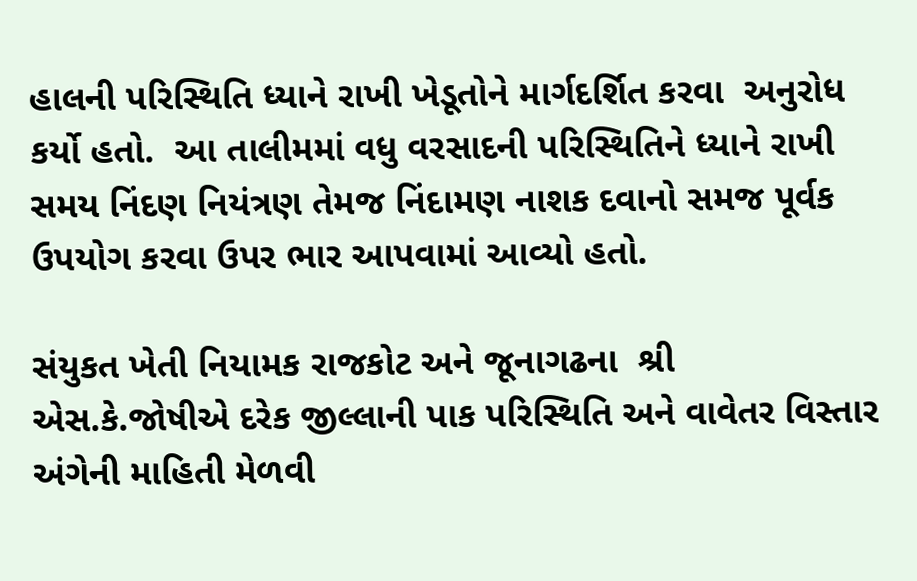હાલની પરિસ્થિતિ ધ્યાને રાખી ખેડૂતોને માર્ગદર્શિત કરવા  અનુરોધ કર્યો હતો.  આ તાલીમમાં વધુ વરસાદની પરિસ્થિતિને ધ્યાને રાખી સમય નિંદણ નિયંત્રણ તેમજ નિંદામણ નાશક દવાનો સમજ પૂર્વક ઉપયોગ કરવા ઉપર ભાર આપવામાં આવ્યો હતો.

સંયુકત ખેતી નિયામક રાજકોટ અને જૂનાગઢના  શ્રી એસ.કે.જોષીએ દરેક જીલ્લાની પાક પરિસ્થિતિ અને વાવેતર વિસ્તાર અંગેની માહિતી મેળવી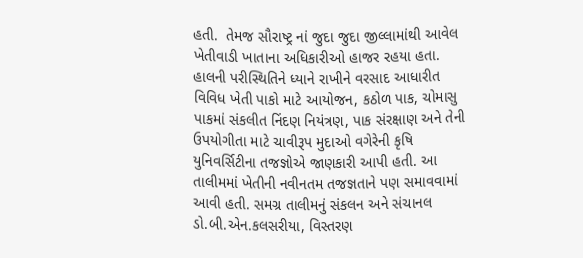હતી.  તેમજ સૌરાષ્ટ્ર નાં જુદા જુદા જીલ્લામાંથી આવેલ ખેતીવાડી ખાતાના અધિકારીઓ હાજર રહયા હતા.  હાલની પરીસ્થિતિને ધ્યાને રાખીને વરસાદ આધારીત વિવિધ ખેતી પાકો માટે આયોજન, કઠોળ પાક, ચોમાસુ પાકમાં સંકલીત નિંદણ નિયંત્રણ, પાક સંરક્ષાણ અને તેની ઉપયોગીતા માટે ચાવીરૂપ મુદાઓ વગેરેની કૃષિ યુનિવર્સિટીના તજજ્ઞોએ જાણકારી આપી હતી. આ તાલીમમાં ખેતીની નવીનતમ તજજ્ઞતાને પણ સમાવવામાં આવી હતી. સમગ્ર તાલીમનું સંકલન અને સંચાનલ ડો.બી.એન.કલસરીયા, વિસ્તરણ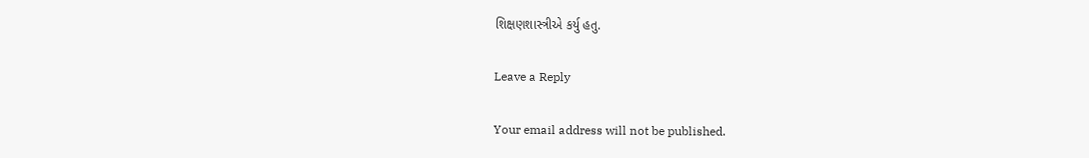શિક્ષણશાસ્ત્રીએ કર્યુ હતુ.

Leave a Reply

Your email address will not be published.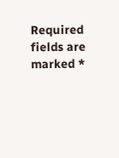Required fields are marked *